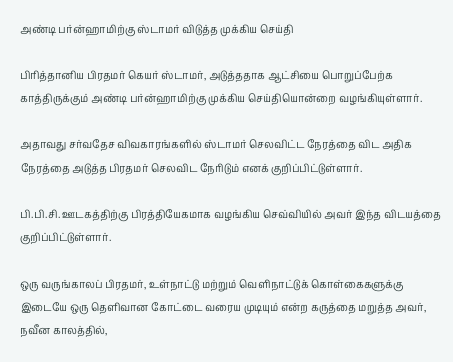அண்டி பர்ன்ஹாமிற்கு ஸ்டாமர் விடுத்த முக்கிய செய்தி

பிரித்தானிய பிரதமர் கெயர் ஸ்டாமர், அடுத்ததாக ஆட்சியை பொறுப்பேற்க காத்திருக்கும் அண்டி பர்ன்ஹாமிற்கு முக்கிய செய்தியொன்றை வழங்கியுள்ளார்.

அதாவது சர்வதேச விவகாரங்களில் ஸ்டாமர் செலவிட்ட நேரத்தை விட அதிக நேரத்தை அடுத்த பிரதமர் செலவிட நேரிடும் எனக் குறிப்பிட்டுள்ளார்.

பி.பி.சி. ஊடகத்திற்கு பிரத்தியேகமாக வழங்கிய செவ்வியில் அவர் இந்த விடயத்தை குறிப்பிட்டுள்ளார்.

ஒரு வருங்காலப் பிரதமர், உள்நாட்டு மற்றும் வெளிநாட்டுக் கொள்கைகளுக்கு இடையே ஒரு தெளிவான கோட்டை வரைய முடியும் என்ற கருத்தை மறுத்த அவர், நவீன காலத்தில்,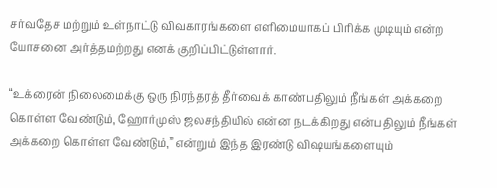சர்வதேச மற்றும் உள்நாட்டு விவகாரங்களை எளிமையாகப் பிரிக்க முடியும் என்ற யோசனை அர்த்தமற்றது எனக் குறிப்பிட்டுள்ளார்.

“உக்ரைன் நிலைமைக்கு ஒரு நிரந்தரத் தீர்வைக் காண்பதிலும் நீங்கள் அக்கறை கொள்ள வேண்டும், ஹோர்முஸ் ஜலசந்தியில் என்ன நடக்கிறது என்பதிலும் நீங்கள் அக்கறை கொள்ள வேண்டும்,” என்றும் இந்த இரண்டு விஷயங்களையும்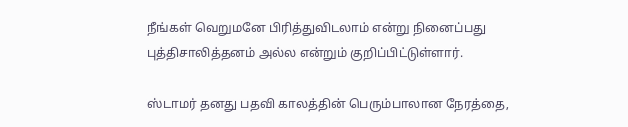நீங்கள் வெறுமனே பிரித்துவிடலாம் என்று நினைப்பது புத்திசாலித்தனம் அல்ல என்றும் குறிப்பிட்டுள்ளார்.

ஸ்டாமர் தனது பதவி காலத்தின் பெரும்பாலான நேரத்தை,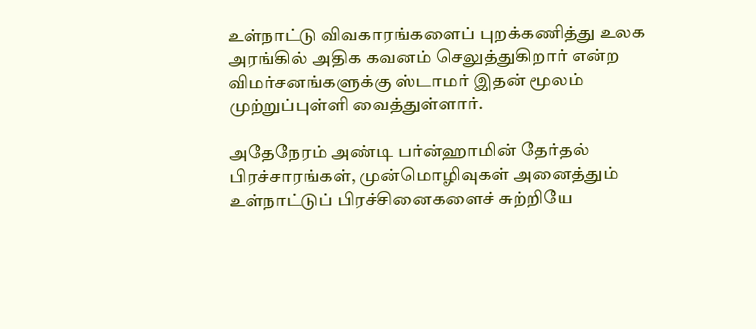உள்நாட்டு விவகாரங்களைப் புறக்கணித்து உலக அரங்கில் அதிக கவனம் செலுத்துகிறார் என்ற விமர்சனங்களுக்கு ஸ்டாமர் இதன் மூலம் முற்றுப்புள்ளி வைத்துள்ளார்.

அதேநேரம் அண்டி பர்ன்ஹாமின் தேர்தல் பிரச்சாரங்கள், முன்மொழிவுகள் அனைத்தும் உள்நாட்டுப் பிரச்சினைகளைச் சுற்றியே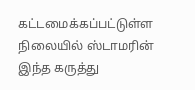கட்டமைக்கப்பட்டுள்ள நிலையில் ஸ்டாமரின் இந்த கருத்து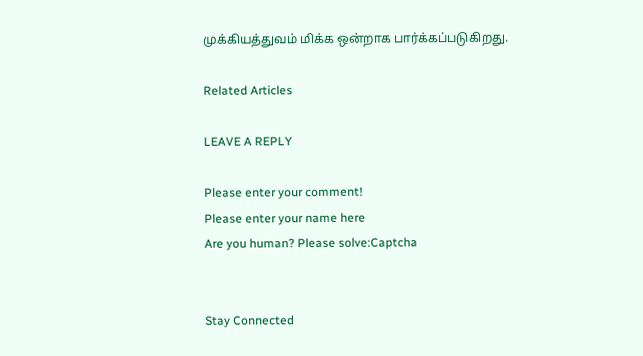முக்கியத்துவம் மிக்க ஒன்றாக பார்க்கப்படுகிறது.

Related Articles

LEAVE A REPLY

Please enter your comment!
Please enter your name here
Are you human? Please solve:Captcha


Stay Connected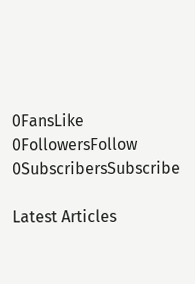0FansLike
0FollowersFollow
0SubscribersSubscribe

Latest Articles